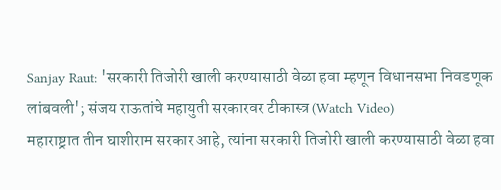Sanjay Raut: 'सरकारी तिजोरी खाली करण्यासाठी वेळा हवा म्हणून विधानसभा निवडणूक लांबवली'; संजय राऊतांचे महायुती सरकारवर टीकास्त्र (Watch Video)
महाराष्ट्रात तीन घाशीराम सरकार आहे, त्यांना सरकारी तिजोरी खाली करण्यासाठी वेळा हवा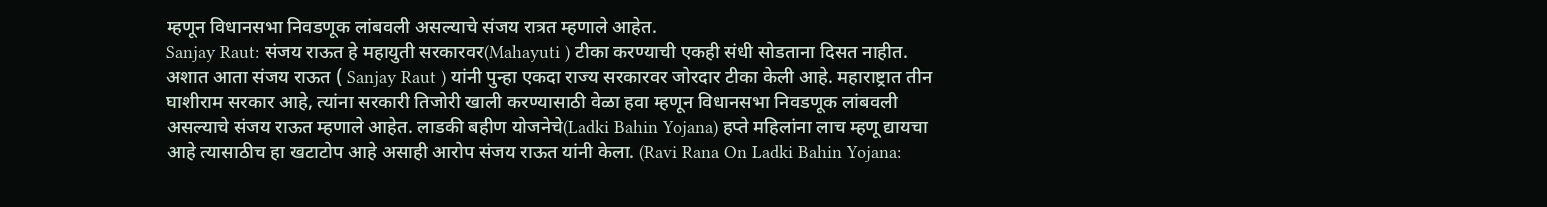म्हणून विधानसभा निवडणूक लांबवली असल्याचे संजय रात्रत म्हणाले आहेत.
Sanjay Raut: संजय राऊत हे महायुती सरकारवर(Mahayuti ) टीका करण्याची एकही संधी सोडताना दिसत नाहीत. अशात आता संजय राऊत ( Sanjay Raut ) यांनी पुन्हा एकदा राज्य सरकारवर जोरदार टीका केली आहे. महाराष्ट्रात तीन घाशीराम सरकार आहे, त्यांना सरकारी तिजोरी खाली करण्यासाठी वेळा हवा म्हणून विधानसभा निवडणूक लांबवली असल्याचे संजय राऊत म्हणाले आहेत. लाडकी बहीण योजनेचे(Ladki Bahin Yojana) हप्ते महिलांना लाच म्हणू द्यायचा आहे त्यासाठीच हा खटाटोप आहे असाही आरोप संजय राऊत यांनी केला. (Ravi Rana On Ladki Bahin Yojana: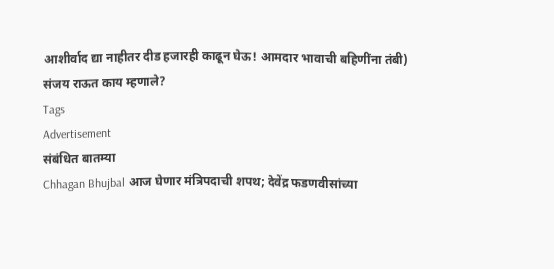आशीर्वाद द्या नाहीतर दीड हजारही काढून घेऊ! आमदार भावाची बहिणींना तंबी)
संजय राऊत काय म्हणाले?
Tags
Advertisement
संबंधित बातम्या
Chhagan Bhujbal आज घेणार मंत्रिपदाची शपथ; देवेंद्र फडणवीसांच्या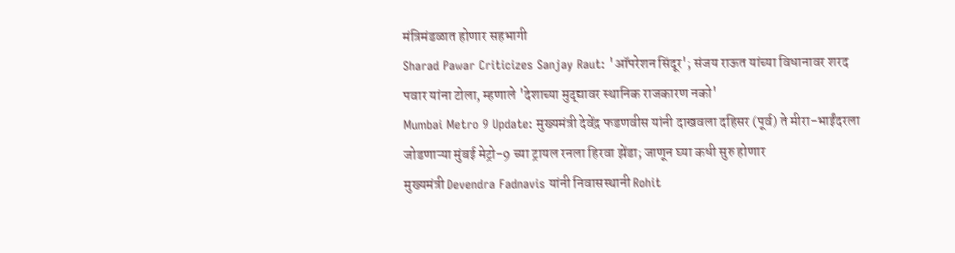मंत्रिमंडळात होणार सहभागी
Sharad Pawar Criticizes Sanjay Raut: 'ऑपरेशन सिंदूर'; संजय राऊत यांच्या विधानावर शरद पवार यांना टोला, म्हणाले 'देशाच्या मुद्द्यावर स्थानिक राजकारण नको'
Mumbai Metro 9 Update: मुख्यमंत्री देवेंद्र फडणवीस यांनी दाखवला दहिसर (पूर्व) ते मीरा-भाईंदरला जोडणाऱ्या मुंबई मेट्रो-9 च्या ट्रायल रनला हिरवा झेंडा; जाणून घ्या कधी सुरु होणार
मुख्यमंत्री Devendra Fadnavis यांनी निवासस्थानी Rohit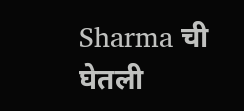Sharma ची घेतली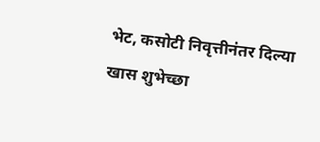भेट, कसोटी निवृत्तीनंतर दिल्या खास शुभेच्छा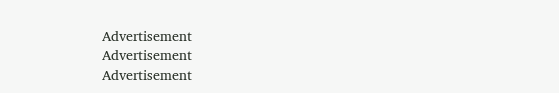Advertisement
Advertisement
Advertisement